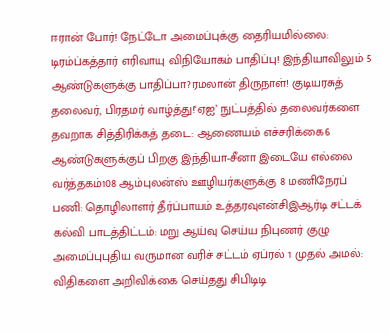ஈரான் போர்! நேட்டோ அமைப்புக்கு தைரியமில்லை: டிரம்ப்கத்தார் எரிவாயு விநியோகம் பாதிப்பு! இந்தியாவிலும் 5 ஆண்டுகளுக்கு பாதிப்பா?ரமலான் திருநாள்! குடியரசுத் தலைவர், பிரதமர் வாழ்த்து!‘ஏஐ’ நுட்பத்தில் தலைவர்களை தவறாக சித்திரிக்கத் தடை: ஆணையம் எச்சரிக்கை6 ஆண்டுகளுக்குப் பிறகு இந்தியா-சீனா இடையே எல்லை வர்த்தகம்108 ஆம்புலன்ஸ் ஊழியர்களுக்கு 8 மணிநேரப் பணி: தொழிலாளர் தீர்ப்பாயம் உத்தரவுஎன்சிஇஆர்டி சட்டக் கல்வி பாடத்திட்டம்: மறு ஆய்வு செய்ய நிபுணர் குழு அமைப்புபுதிய வருமான வரிச் சட்டம் ஏப்ரல் 1 முதல் அமல்: விதிகளை அறிவிக்கை செய்தது சிபிடிடி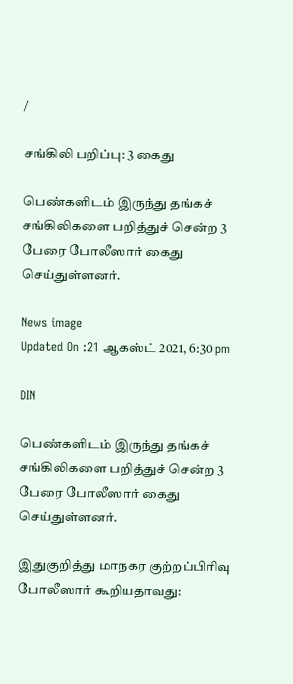/

சங்கிலி பறிப்பு: 3 கைது

பெண்களிடம் இருந்து தங்கச் சங்கிலிகளை பறித்துச் சென்ற 3 பேரை போலீஸார் கைது செய்துள்ளனர்.

News image
Updated On :21 ஆகஸ்ட் 2021, 6:30 pm

DIN

பெண்களிடம் இருந்து தங்கச் சங்கிலிகளை பறித்துச் சென்ற 3 பேரை போலீஸார் கைது செய்துள்ளனர்.

இதுகுறித்து மாநகர குற்றப்பிரிவு போலீஸார் கூறியதாவது: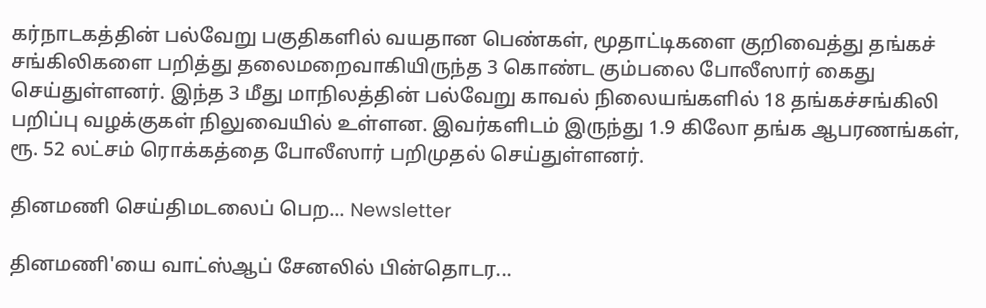கர்நாடகத்தின் பல்வேறு பகுதிகளில் வயதான பெண்கள், மூதாட்டிகளை குறிவைத்து தங்கச் சங்கிலிகளை பறித்து தலைமறைவாகியிருந்த 3 கொண்ட கும்பலை போலீஸார் கைது செய்துள்ளனர். இந்த 3 மீது மாநிலத்தின் பல்வேறு காவல் நிலையங்களில் 18 தங்கச்சங்கிலி பறிப்பு வழக்குகள் நிலுவையில் உள்ளன. இவர்களிடம் இருந்து 1.9 கிலோ தங்க ஆபரணங்கள், ரூ. 52 லட்சம் ரொக்கத்தை போலீஸார் பறிமுதல் செய்துள்ளனர்.

தினமணி செய்திமடலைப் பெற... Newsletter

தினமணி'யை வாட்ஸ்ஆப் சேனலில் பின்தொடர...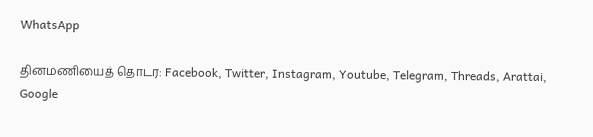WhatsApp

தினமணியைத் தொடர: Facebook, Twitter, Instagram, Youtube, Telegram, Threads, Arattai, Google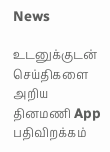News

உடனுக்குடன் செய்திகளை அறிய தினமணி App பதிவிறக்கம்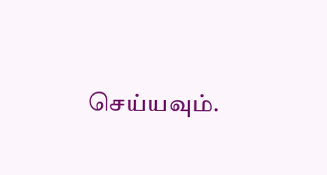செய்யவும்.